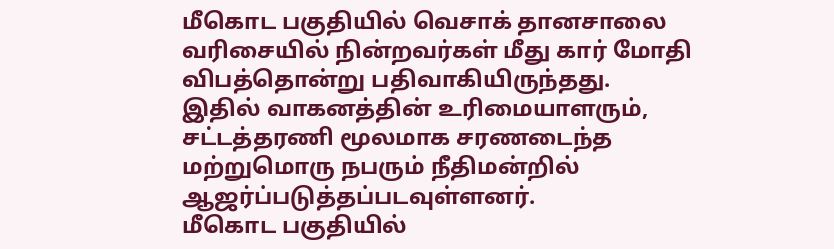மீகொட பகுதியில் வெசாக் தானசாலை வரிசையில் நின்றவர்கள் மீது கார் மோதி விபத்தொன்று பதிவாகியிருந்தது.
இதில் வாகனத்தின் உரிமையாளரும், சட்டத்தரணி மூலமாக சரணடைந்த மற்றுமொரு நபரும் நீதிமன்றில் ஆஜர்ப்படுத்தப்படவுள்ளனர்.
மீகொட பகுதியில்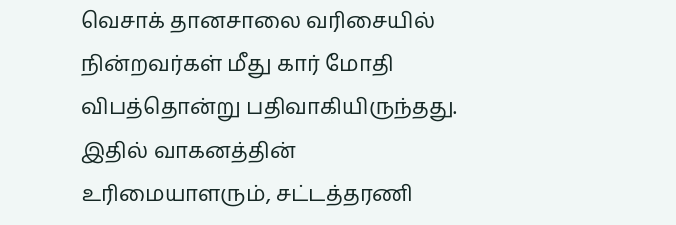வெசாக் தானசாலை வரிசையில் நின்றவர்கள் மீது கார் மோதி விபத்தொன்று பதிவாகியிருந்தது.
இதில் வாகனத்தின் உரிமையாளரும், சட்டத்தரணி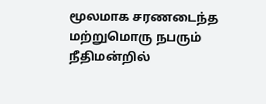மூலமாக சரணடைந்த மற்றுமொரு நபரும் நீதிமன்றில்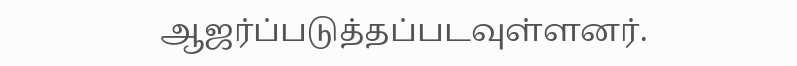ஆஜர்ப்படுத்தப்படவுள்ளனர்.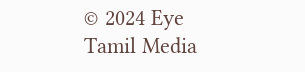© 2024 Eye Tamil Media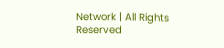Network | All Rights Reserved